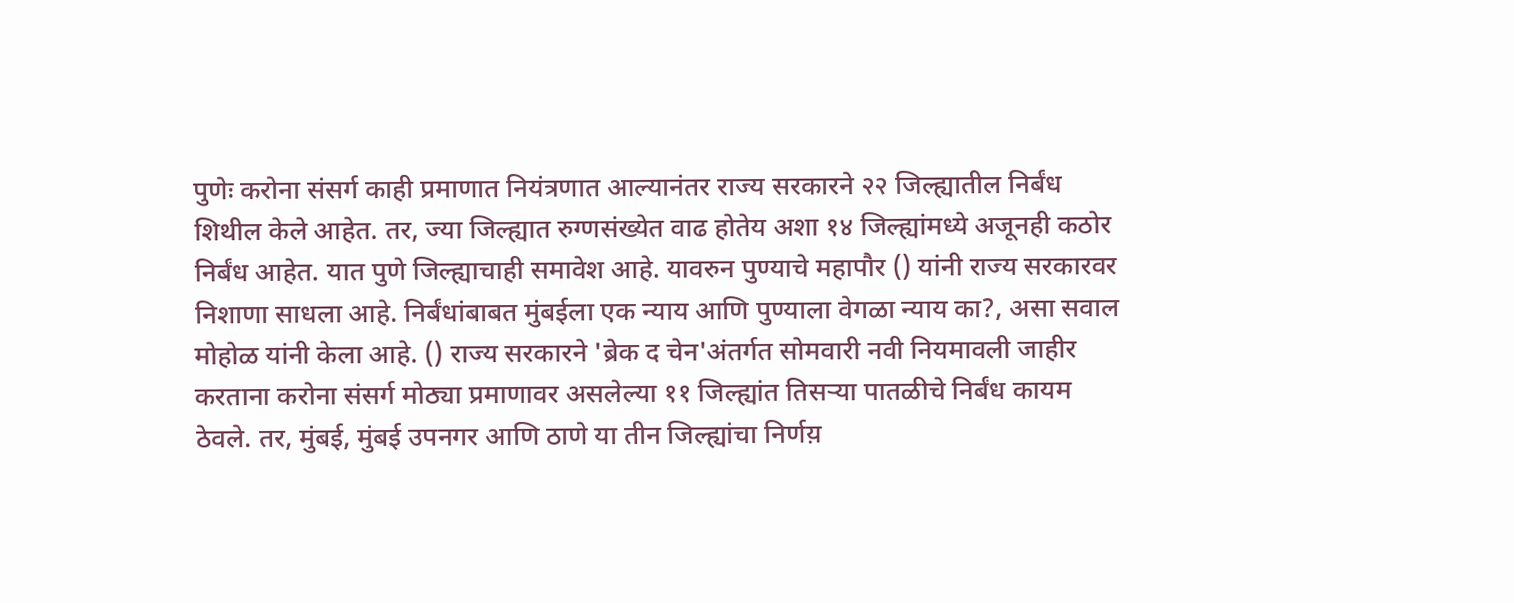पुणेः करोना संसर्ग काही प्रमाणात नियंत्रणात आल्यानंतर राज्य सरकारने २२ जिल्ह्यातील निर्बंध शिथील केले आहेत. तर, ज्या जिल्ह्यात रुग्णसंख्येत वाढ होतेय अशा १४ जिल्ह्यांमध्ये अजूनही कठोर निर्बंध आहेत. यात पुणे जिल्ह्याचाही समावेश आहे. यावरुन पुण्याचे महापौर () यांनी राज्य सरकारवर निशाणा साधला आहे. निर्बंधांबाबत मुंबईला एक न्याय आणि पुण्याला वेगळा न्याय का?, असा सवाल मोहोळ यांनी केला आहे. () राज्य सरकारने 'ब्रेक द चेन'अंतर्गत सोमवारी नवी नियमावली जाहीर करताना करोना संसर्ग मोठ्या प्रमाणावर असलेल्या ११ जिल्ह्यांत तिसऱ्या पातळीचे निर्बंध कायम ठेवले. तर, मुंबई, मुंबई उपनगर आणि ठाणे या तीन जिल्ह्यांचा निर्णय़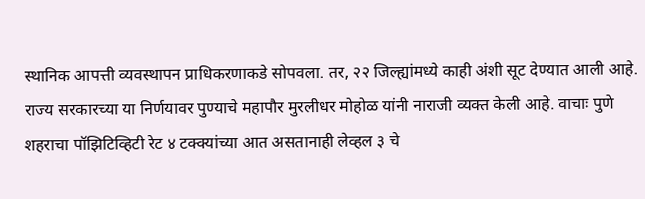स्थानिक आपत्ती व्यवस्थापन प्राधिकरणाकडे सोपवला. तर, २२ जिल्ह्यांमध्ये काही अंशी सूट देण्यात आली आहे. राज्य सरकारच्या या निर्णयावर पुण्याचे महापौर मुरलीधर मोहोळ यांनी नाराजी व्यक्त केली आहे. वाचाः पुणे शहराचा पॉझिटिव्हिटी रेट ४ टक्क्यांच्या आत असतानाही लेव्हल ३ चे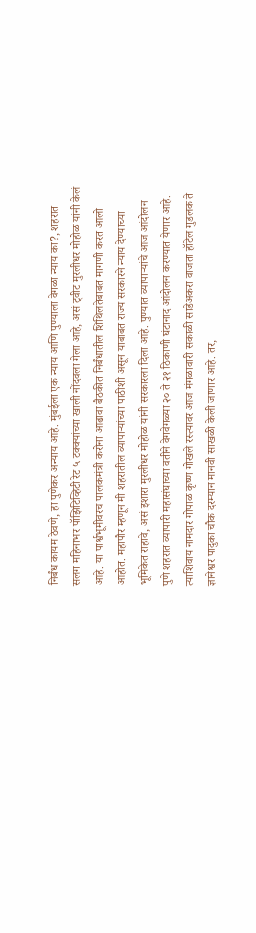निर्बंध कायम ठेवणे, हा पुणेकर अन्याय आहे. मुंबईला एक न्याय आणि पुण्याला वेगळा न्याय का?, शहरात सलग महिनाभर पॉझिटिव्हिटी रेट ५ टक्क्यांच्या खाली नोंदवला गेला आहे, असं ट्वीट मुरलीधर मोहोळ यांनी केलं आहे. या पार्श्वभूमीवरच पालकमंत्री करोना आढावा बैठकीत निर्बंधातील शिथिलतेबाबत मागणी करत आलो आहोत. महापौर म्हणून मी शहरातील व्यापाऱ्यांच्या पाठीशी असून याबाबत राज्य सरकारने न्याय देण्याच्या भूमिकेत राहावे, असं इशारा मुरलीधर मोहोळ यांनी सरकारला दिला आहे. पुण्यात व्यापाऱ्यांचे आज आंदोलन पुणे शहरात व्यापारी महासंघाच्या वतीने वेगवेगळ्या २० ते २१ ठिकाणी घंटानाद आंदोलन करण्यात येणार आहे. त्याशिवाय नामदार गोपाळ कृष्ण गोखले रस्त्यावर आज मंगळावारी सकाळी साडेअकरा वाजता हॉटेल गुडलक ते ज्ञानेश्वर पादुका चौक दरम्यान मानवी साखळी केली जाणार आहे. तर,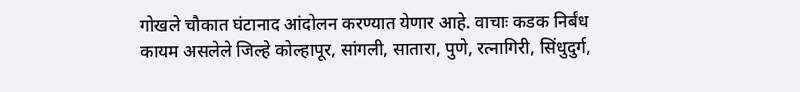गोखले चौकात घंटानाद आंदोलन करण्यात येणार आहे. वाचाः कडक निर्बंध कायम असलेले जिल्हे कोल्हापूर, सांगली, सातारा, पुणे, रत्नागिरी, सिंधुदुर्ग,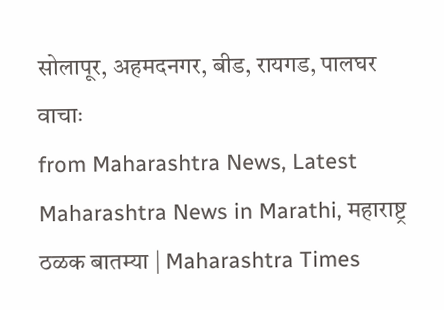सोलापूर, अहमदनगर, बीड, रायगड, पालघर वाचाः
from Maharashtra News, Latest Maharashtra News in Marathi, महाराष्ट्र ठळक बातम्या | Maharashtra Times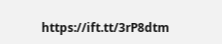https://ift.tt/3rP8dtm